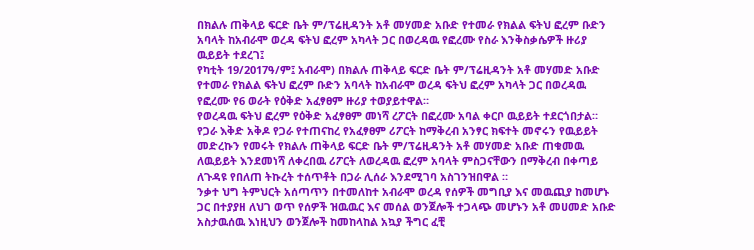በክልሉ ጠቅላይ ፍርድ ቤት ም/ፕሬዚዳንት አቶ መሃመድ አቡድ የተመራ የክልል ፍትህ ፎረም ቡድን አባላት ከአብራሞ ወረዳ ፍትህ ፎረም አካላት ጋር በወረዳዉ የፎረሙ የስራ እንቅስቃሴዎች ዙሪያ ዉይይት ተደረገ፤
የካቲት 19/2017ዓ/ም፤ አብራሞ) በክልሉ ጠቅላይ ፍርድ ቤት ም/ፕሬዚዳንት አቶ መሃመድ አቡድ የተመራ የክልል ፍትህ ፎረም ቡድን አባላት ከአብራሞ ወረዳ ፍትህ ፎረም አካላት ጋር በወረዳዉ የፎረሙ የ6 ወራት የዕቅድ አፈፃፀም ዙሪያ ተወያይተዋል።
የወረዳዉ ፍትህ ፎረም የዕቅድ አፈፃፀም መነሻ ረፖርት በፎረሙ አባል ቀርቦ ዉይይት ተደርጎበታል።
የጋራ እቅድ አቅዶ የጋራ የተጠናከረ የአፈፃፀም ሪፖርት ከማቅረብ አንፃር ክፍተት መኖሩን የዉይይት መድረኩን የመሩት የክልሉ ጠቅላይ ፍርድ ቤት ም/ፕሬዚዳንት አቶ መሃመድ አቡድ ጠቁመዉ ለዉይይት እንደመነሻ ለቀረበዉ ሪፖርት ለወረዳዉ ፎረም አባላት ምስጋናቸውን በማቅረብ በቀጣይ ለጉዳዩ የበለጠ ትኩረት ተሰጥቶት በጋራ ሊሰራ እንደሚገባ አስገንዝበዋል ።
ንቃተ ህግ ትምህርት አሰጣጥን በተመለከተ አብራሞ ወረዳ የሰዎች መግቢያ እና መዉጪያ ከመሆኑ ጋር በተያያዘ ለህገ ወጥ የሰዎች ዝዉዉር እና መሰል ወንጀሎች ተጋላጭ መሆኑን አቶ መሀመድ አቡድ አስታዉሰዉ እነዚህን ወንጀሎች ከመከላከል አኳያ ችግር ፈቺ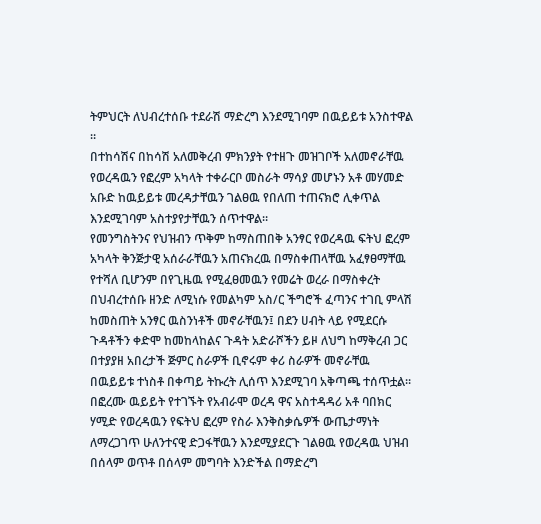ትምህርት ለህብረተሰቡ ተደራሽ ማድረግ እንደሚገባም በዉይይቱ አንስተዋል ።
በተከሳሽና በከሳሽ አለመቅረብ ምክንያት የተዘጉ መዝገቦች አለመኖራቸዉ የወረዳዉን የፎረም አካላት ተቀራርቦ መስራት ማሳያ መሆኑን አቶ መሃመድ አቡድ ከዉይይቱ መረዳታቸዉን ገልፀዉ የበለጠ ተጠናክሮ ሊቀጥል እንደሚገባም አስተያየታቸዉን ሰጥተዋል።
የመንግስትንና የህዝብን ጥቅም ከማስጠበቅ አንፃር የወረዳዉ ፍትህ ፎረም አካላት ቅንጅታዊ አሰራራቸዉን አጠናክረዉ በማስቀጠላቸዉ አፈፃፀማቸዉ የተሻለ ቢሆንም በየጊዜዉ የሚፈፀመዉን የመሬት ወረራ በማስቀረት በህብረተሰቡ ዘንድ ለሚነሱ የመልካም አስ/ር ችግሮች ፈጣንና ተገቢ ምላሽ ከመስጠት አንፃር ዉስንነቶች መኖራቸዉን፤ በደን ሀብት ላይ የሚደርሱ
ጉዳቶችን ቀድሞ ከመከላከልና ጉዳት አድራሾችን ይዞ ለህግ ከማቅረብ ጋር በተያያዘ አበረታች ጅምር ስራዎች ቢኖሩም ቀሪ ስራዎች መኖራቸዉ በዉይይቱ ተነስቶ በቀጣይ ትኩረት ሊሰጥ እንደሚገባ አቅጣጫ ተሰጥቷል።
በፎረሙ ዉይይት የተገኙት የአብራሞ ወረዳ ዋና አስተዳዳሪ አቶ ባበክር ሃሚድ የወረዳዉን የፍትህ ፎረም የስራ እንቅስቃሴዎች ውጤታማነት ለማረጋገጥ ሁለንተናዊ ድጋፋቸዉን እንደሚያደርጉ ገልፀዉ የወረዳዉ ህዝብ በሰላም ወጥቶ በሰላም መግባት እንድችል በማድረግ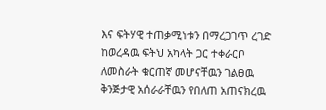እና ፍትሃዊ ተጠቃሚነቱን በማረጋገጥ ረገድ ከወረዳዉ ፍትህ አካላት ጋር ተቀራርቦ ለመስራት ቁርጠኛ መሆናቸዉን ገልፀዉ ቅንጅታዊ አሰራራቸዉን የበለጠ አጠናክረዉ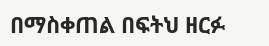በማስቀጠል በፍትህ ዘርፉ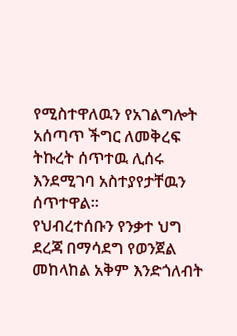የሚስተዋለዉን የአገልግሎት አሰጣጥ ችግር ለመቅረፍ ትኩረት ሰጥተዉ ሊሰሩ እንደሚገባ አስተያየታቸዉን ሰጥተዋል።
የህብረተሰቡን የንቃተ ህግ ደረጃ በማሳደግ የወንጀል መከላከል አቅም እንድጎለብት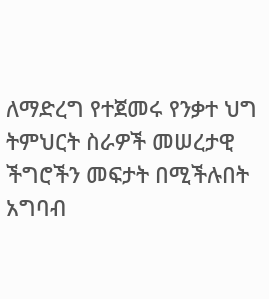ለማድረግ የተጀመሩ የንቃተ ህግ ትምህርት ስራዎች መሠረታዊ ችግሮችን መፍታት በሚችሉበት አግባብ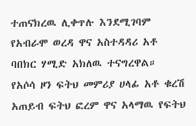ተጠናክረዉ ሊቀጥሉ እንደሚገባም የአብራሞ ወረዳ ዋና አስተዳዳሪ አቶ ባበክር ሃሚድ አክለዉ ተናግረዋል።
የአሶሳ ዞን ፍትህ መምሪያ ሀላፊ አቶ ቁረሽ አጠይብ ፍትህ ፎረም ዋና አላማዉ የፍትህ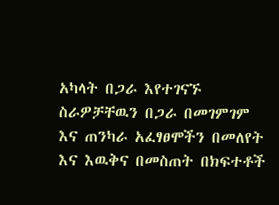አካላት በጋራ እየተገናኙ ስራዎቻቸዉን በጋራ በመገምገም እና ጠንካራ አፈፃፀሞችን በመለየት እና እዉቅና በመስጠት በክፍተቶች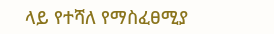ላይ የተሻለ የማስፈፀሚያ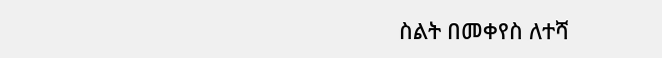ስልት በመቀየስ ለተሻ